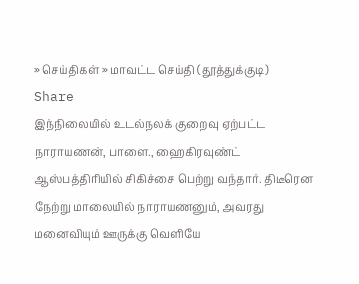» செய்திகள் » மாவட்ட செய்தி (தூத்துக்குடி)
Share
இந்நிலையில் உடல்நலக் குறைவு ஏற்பட்ட நாராயணன், பாளை., ஹைகிரவுண்ட் ஆஸ்பத்திரியில் சிகிச்சை பெற்று வந்தார். திடீரென நேற்று மாலையில் நாராயணனும், அவரது மனைவியும் ஊருக்கு வெளியே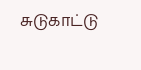சுடுகாட்டு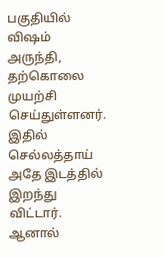பகுதியில் விஷம் அருந்தி, தற்கொலை முயற்சி செய்துள்ளனர். இதில் செல்லத்தாய் அதே இடத்தில் இறந்து விட்டார். ஆனால்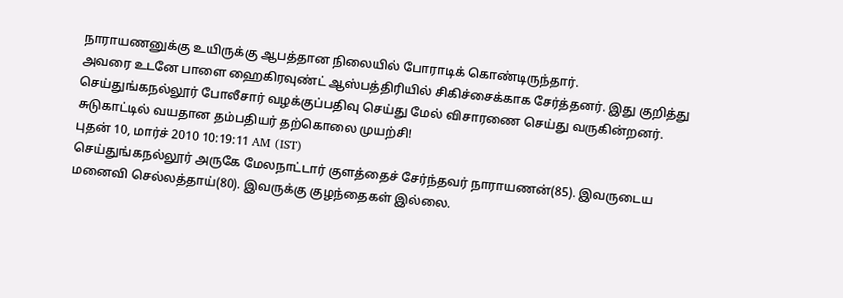நாராயணனுக்கு உயிருக்கு ஆபத்தான நிலையில் போராடிக் கொண்டிருந்தார்.
அவரை உடனே பாளை ஹைகிரவுண்ட் ஆஸ்பத்திரியில் சிகிச்சைக்காக சேர்த்தனர். இது குறித்து செய்துங்கநல்லூர் போலீசார் வழக்குப்பதிவு செய்து மேல் விசாரணை செய்து வருகின்றனர்.
சுடுகாட்டில் வயதான தம்பதியர் தற்கொலை முயற்சி!
புதன் 10, மார்ச் 2010 10:19:11 AM (IST)
செய்துங்கநல்லூர் அருகே மேலநாட்டார் குளத்தைச் சேர்ந்தவர் நாராயணன்(85). இவருடைய மனைவி செல்லத்தாய்(80). இவருக்கு குழந்தைகள் இல்லை.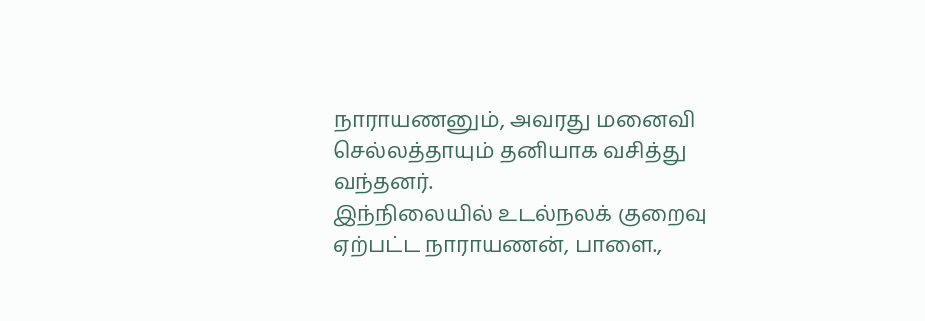நாராயணனும், அவரது மனைவி செல்லத்தாயும் தனியாக வசித்து வந்தனர்.
இந்நிலையில் உடல்நலக் குறைவு ஏற்பட்ட நாராயணன், பாளை.,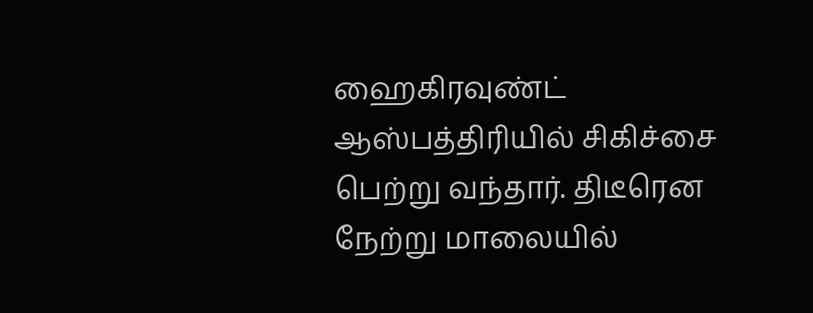ஹைகிரவுண்ட் ஆஸ்பத்திரியில் சிகிச்சை பெற்று வந்தார். திடீரென நேற்று மாலையில்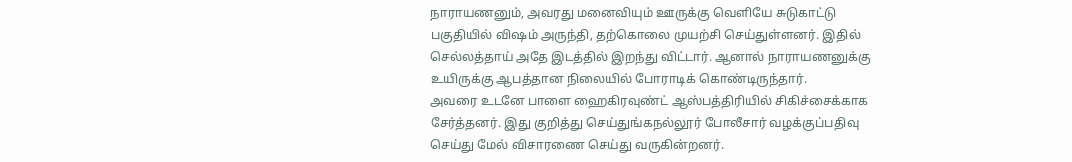நாராயணனும், அவரது மனைவியும் ஊருக்கு வெளியே சுடுகாட்டு பகுதியில் விஷம் அருந்தி, தற்கொலை முயற்சி செய்துள்ளனர். இதில் செல்லத்தாய் அதே இடத்தில் இறந்து விட்டார். ஆனால் நாராயணனுக்கு உயிருக்கு ஆபத்தான நிலையில் போராடிக் கொண்டிருந்தார்.
அவரை உடனே பாளை ஹைகிரவுண்ட் ஆஸ்பத்திரியில் சிகிச்சைக்காக சேர்த்தனர். இது குறித்து செய்துங்கநல்லூர் போலீசார் வழக்குப்பதிவு செய்து மேல் விசாரணை செய்து வருகின்றனர்.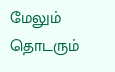மேலும் தொடரும்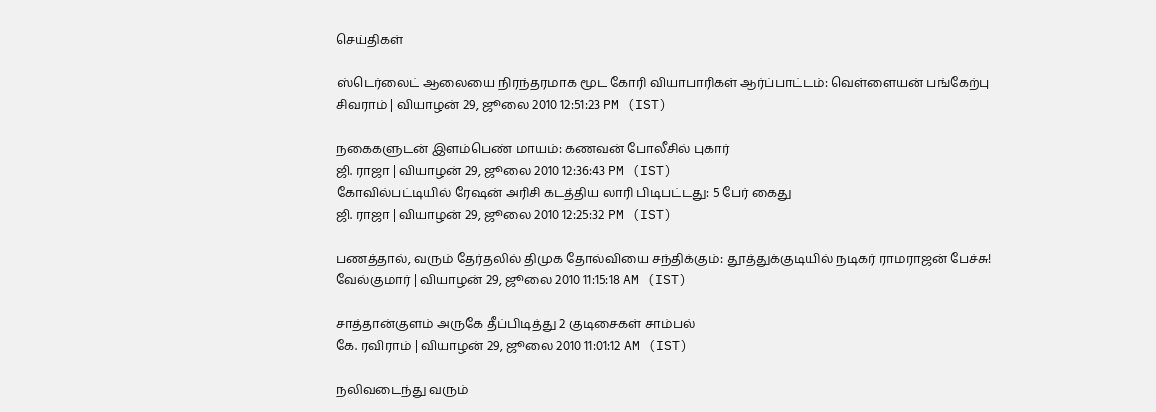செய்திகள்

ஸ்டெர்லைட் ஆலையை நிரந்தரமாக மூட கோரி வியாபாரிகள் ஆர்ப்பாட்டம்: வெள்ளையன் பங்கேற்பு
சிவராம் | வியாழன் 29, ஜூலை 2010 12:51:23 PM (IST)

நகைகளுடன் இளம்பெண் மாயம்: கணவன் போலீசில் புகார்
ஜி. ராஜா | வியாழன் 29, ஜூலை 2010 12:36:43 PM (IST)
கோவில்பட்டியில் ரேஷன் அரிசி கடத்திய லாரி பிடிபட்டது: 5 பேர் கைது
ஜி. ராஜா | வியாழன் 29, ஜூலை 2010 12:25:32 PM (IST)

பணத்தால், வரும் தேர்தலில் திமுக தோல்வியை சந்திக்கும்: தூத்துக்குடியில் நடிகர் ராமராஜன் பேச்சு!
வேல்குமார் | வியாழன் 29, ஜூலை 2010 11:15:18 AM (IST)

சாத்தான்குளம் அருகே தீப்பிடித்து 2 குடிசைகள் சாம்பல்
கே. ரவிராம் | வியாழன் 29, ஜூலை 2010 11:01:12 AM (IST)

நலிவடைந்து வரும்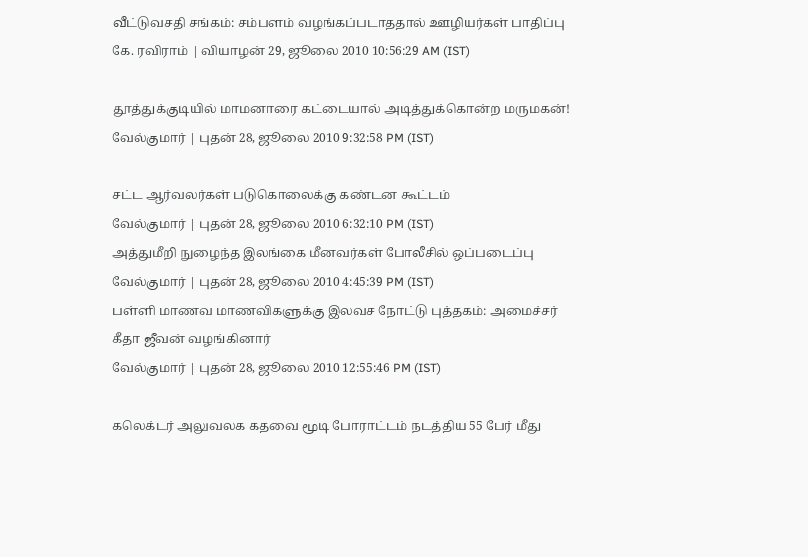வீட்டுவசதி சங்கம்: சம்பளம் வழங்கப்படாததால் ஊழியர்கள் பாதிப்பு
கே. ரவிராம் | வியாழன் 29, ஜூலை 2010 10:56:29 AM (IST)

தூத்துக்குடியில் மாமனாரை கட்டையால் அடித்துக்கொன்ற மருமகன்!
வேல்குமார் | புதன் 28, ஜூலை 2010 9:32:58 PM (IST)

சட்ட ஆர்வலர்கள் படுகொலைக்கு கண்டன கூட்டம்
வேல்குமார் | புதன் 28, ஜூலை 2010 6:32:10 PM (IST)
அத்துமீறி நுழைந்த இலங்கை மீனவர்கள் போலீசில் ஒப்படைப்பு
வேல்குமார் | புதன் 28, ஜூலை 2010 4:45:39 PM (IST)
பள்ளி மாணவ மாணவிகளுக்கு இலவச நோட்டு புத்தகம்: அமைச்சர் கீதா ஜீவன் வழங்கினார்
வேல்குமார் | புதன் 28, ஜூலை 2010 12:55:46 PM (IST)

கலெக்டர் அலுவலக கதவை மூடி போராட்டம் நடத்திய 55 பேர் மீது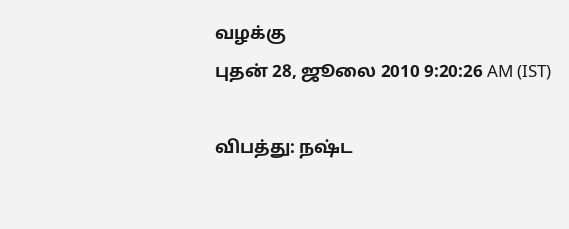வழக்கு
புதன் 28, ஜூலை 2010 9:20:26 AM (IST)

விபத்து: நஷ்ட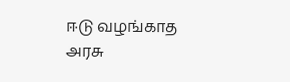ஈடு வழங்காத அரசு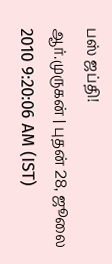பஸ் ஜப்தி!
ஆர்.முருகன் | புதன் 28, ஜூலை 2010 9:20:06 AM (IST)